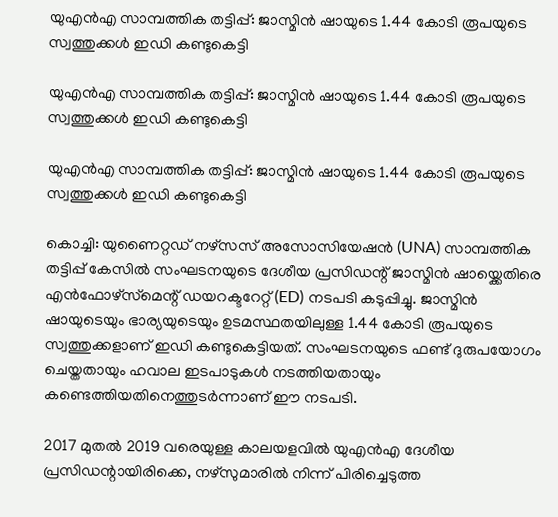യുഎൻഎ സാമ്പത്തിക തട്ടിപ്പ്: ജാസ്മിൻ ഷായുടെ 1.44 കോടി രൂപയുടെ സ്വത്തുക്കൾ ഇഡി കണ്ടുകെട്ടി

യുഎൻഎ സാമ്പത്തിക തട്ടിപ്പ്: ജാസ്മിൻ ഷായുടെ 1.44 കോടി രൂപയുടെ സ്വത്തുക്കൾ ഇഡി കണ്ടുകെട്ടി

യുഎൻഎ സാമ്പത്തിക തട്ടിപ്പ്: ജാസ്മിൻ ഷായുടെ 1.44 കോടി രൂപയുടെ സ്വത്തുക്കൾ ഇഡി കണ്ടുകെട്ടി

കൊച്ചി: യുണൈറ്റഡ് നഴ്സസ് അസോസിയേഷൻ (UNA) സാമ്പത്തിക തട്ടിപ്പ് കേസിൽ സംഘടനയുടെ ദേശീയ പ്രസിഡന്റ് ജാസ്മിൻ ഷായ്ക്കെതിരെ എൻഫോഴ്‌സ്‌മെന്റ് ഡയറക്ടറേറ്റ് (ED) നടപടി കടുപ്പിച്ചു. ജാസ്മിൻ ഷായുടെയും ഭാര്യയുടെയും ഉടമസ്ഥതയിലുള്ള 1.44 കോടി രൂപയുടെ സ്വത്തുക്കളാണ് ഇഡി കണ്ടുകെട്ടിയത്. സംഘടനയുടെ ഫണ്ട് ദുരുപയോഗം ചെയ്തതായും ഹവാല ഇടപാടുകൾ നടത്തിയതായും കണ്ടെത്തിയതിനെത്തുടർന്നാണ് ഈ നടപടി.

2017 മുതൽ 2019 വരെയുള്ള കാലയളവിൽ യുഎൻഎ ദേശീയ പ്രസിഡന്റായിരിക്കെ, നഴ്സുമാരിൽ നിന്ന് പിരിച്ചെടുത്ത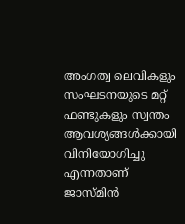അംഗത്വ ലെവികളും സംഘടനയുടെ മറ്റ് ഫണ്ടുകളും സ്വന്തം ആവശ്യങ്ങൾക്കായി വിനിയോഗിച്ചു എന്നതാണ് ജാസ്മിൻ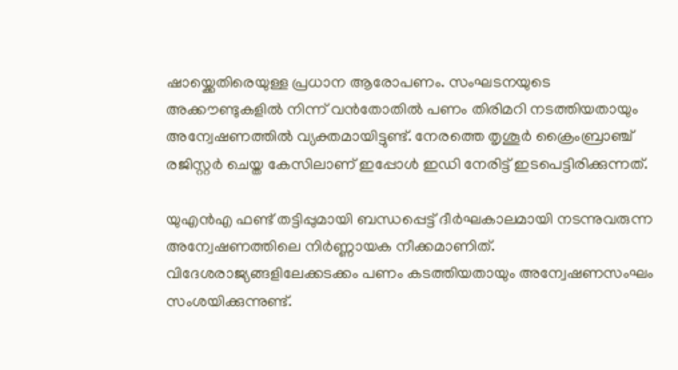ഷായ്ക്കെതിരെയുള്ള പ്രധാന ആരോപണം. സംഘടനയുടെ അക്കൗണ്ടുകളിൽ നിന്ന് വൻതോതിൽ പണം തിരിമറി നടത്തിയതായും അന്വേഷണത്തിൽ വ്യക്തമായിട്ടുണ്ട്. നേരത്തെ തൃശൂർ ക്രൈംബ്രാഞ്ച് രജിസ്റ്റർ ചെയ്ത കേസിലാണ് ഇപ്പോൾ ഇഡി നേരിട്ട് ഇടപെട്ടിരിക്കുന്നത്.

യുഎൻഎ ഫണ്ട് തട്ടിപ്പുമായി ബന്ധപ്പെട്ട് ദീർഘകാലമായി നടന്നുവരുന്ന അന്വേഷണത്തിലെ നിർണ്ണായക നീക്കമാണിത്. വിദേശരാജ്യങ്ങളിലേക്കടക്കം പണം കടത്തിയതായും അന്വേഷണസംഘം സംശയിക്കുന്നുണ്ട്.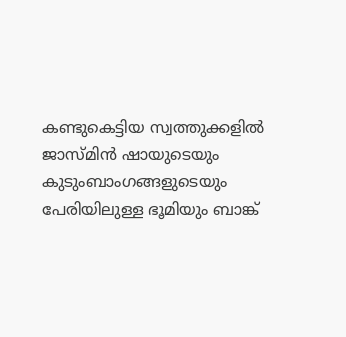കണ്ടുകെട്ടിയ സ്വത്തുക്കളിൽ ജാസ്മിൻ ഷായുടെയും കുടുംബാംഗങ്ങളുടെയും പേരിയിലുള്ള ഭൂമിയും ബാങ്ക്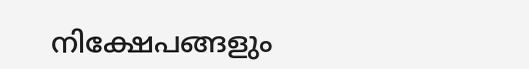നിക്ഷേപങ്ങളും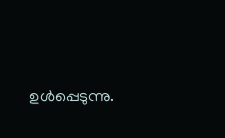ഉൾപ്പെടുന്നു.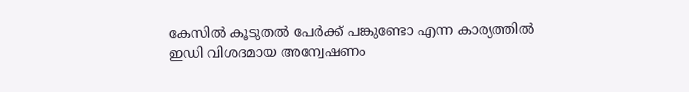കേസിൽ കൂടുതൽ പേർക്ക് പങ്കുണ്ടോ എന്ന കാര്യത്തിൽ ഇഡി വിശദമായ അന്വേഷണം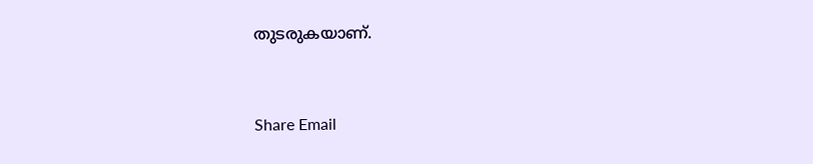തുടരുകയാണ്.


Share Email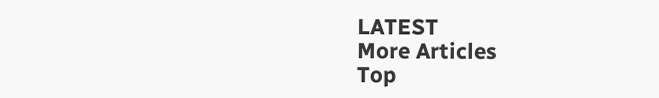LATEST
More Articles
Top